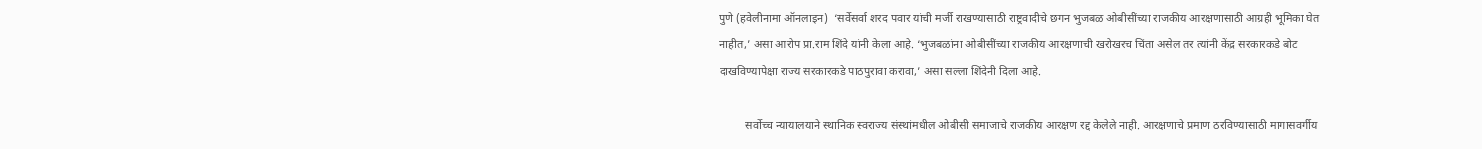पुणे (हवेलीनामा ऑनलाइन)  ‘सर्वेसर्वा शरद पवार यांची मर्जी राखण्यासाठी राष्ट्रवादीचे छगन भुजबळ ओबीसींच्या राजकीय आरक्षणासाठी आग्रही भूमिका घेत नाहीत,’ असा आरोप प्रा.राम शिंदे यांनी केला आहे. ‘भुजबळांना ओबीसींच्या राजकीय आरक्षणाची खरोखरच चिंता असेल तर त्यांनी केंद्र सरकारकडे बोट दाखविण्यापेक्षा राज्य सरकारकडे पाठपुरावा करावा,’ असा सल्ला शिंदेनी दिला आहे.

         सर्वोच्च न्यायालयाने स्थानिक स्वराज्य संस्थांमधील ओबीसी समाजाचे राजकीय आरक्षण रद्द केलेले नाही. आरक्षणाचे प्रमाण ठरविण्यासाठी मागासवर्गीय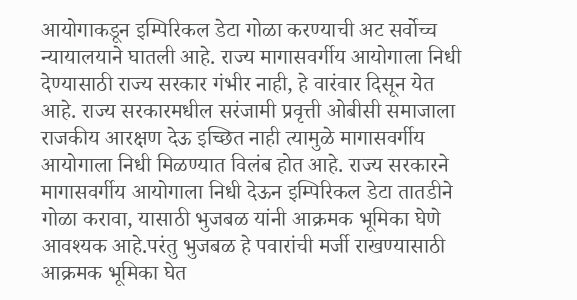आयोगाकडून इम्पिरिकल डेटा गोळा करण्याची अट सर्वोच्च न्यायालयाने घातली आहे. राज्य मागासवर्गीय आयोगाला निधी देण्यासाठी राज्य सरकार गंभीर नाही, हे वारंवार दिसून येत आहे. राज्य सरकारमधील सरंजामी प्रवृत्ती ओबीसी समाजाला राजकीय आरक्षण देऊ इच्छित नाही त्यामुळे मागासवर्गीय आयोगाला निधी मिळण्यात विलंब होत आहे. राज्य सरकारने मागासवर्गीय आयोगाला निधी देऊन इम्पिरिकल डेटा तातडीने गोळा करावा, यासाठी भुजबळ यांनी आक्रमक भूमिका घेणे आवश्यक आहे.परंतु भुजबळ हे पवारांची मर्जी राखण्यासाठी आक्रमक भूमिका घेत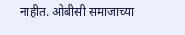नाहीत. ओबीसी समाजाच्या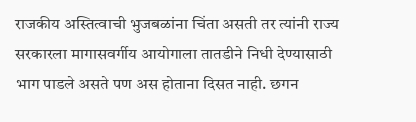राजकीय अस्तित्वाची भुजबळांना चिंता असती तर त्यांनी राज्य सरकारला मागासवर्गीय आयोगाला तातडीने निधी देण्यासाठी भाग पाडले असते पण अस होताना दिसत नाही. छगन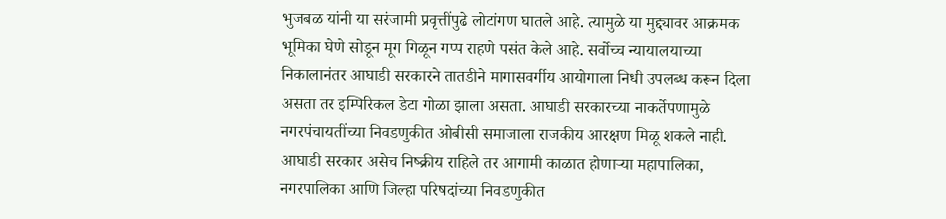भुजबळ यांनी या सरंजामी प्रवृत्तींपुढे लोटांगण घातले आहे. त्यामुळे या मुद्द्यावर आक्रमक भूमिका घेणे सोडून मूग गिळून गप्प राहणे पसंत केले आहे. सर्वोच्च न्यायालयाच्या निकालानंतर आघाडी सरकारने तातडीने मागासवर्गीय आयोगाला निधी उपलब्ध करून दिला असता तर इम्पिरिकल डेटा गोळा झाला असता. आघाडी सरकारच्या नाकर्तेपणामुळे नगरपंचायतींच्या निवडणुकीत ओबीसी समाजाला राजकीय आरक्षण मिळू शकले नाही. आघाडी सरकार असेच निष्क्रीय राहिले तर आगामी काळात होणाऱ्या महापालिका, नगरपालिका आणि जिल्हा परिषदांच्या निवडणुकीत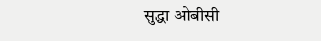सुद्धा ओबीसी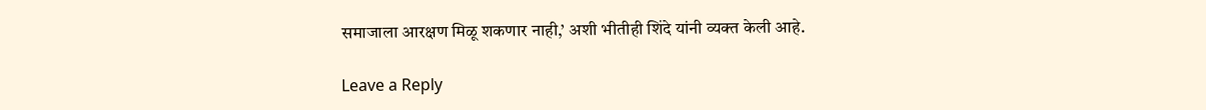समाजाला आरक्षण मिळू शकणार नाही,’ अशी भीतीही शिंदे यांनी व्यक्त केली आहे.

Leave a Reply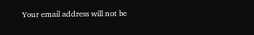Your email address will not be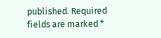published. Required fields are marked *